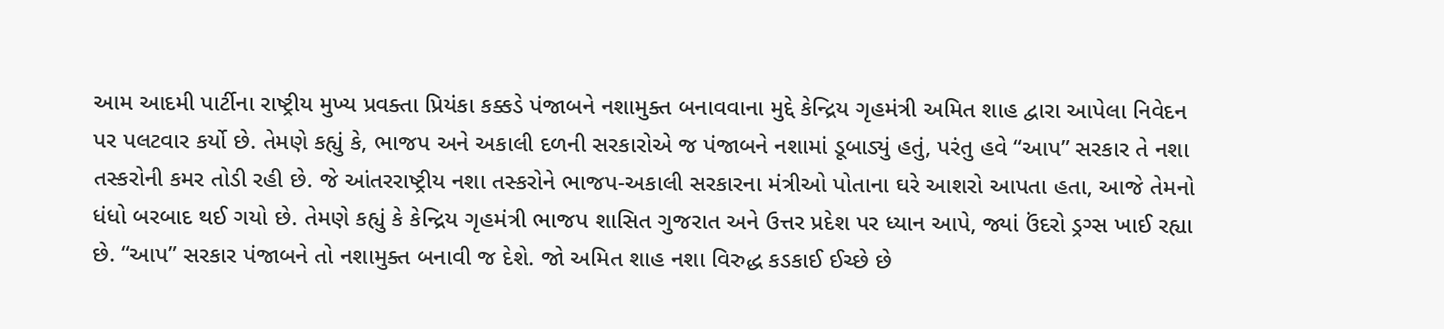આમ આદમી પાર્ટીના રાષ્ટ્રીય મુખ્ય પ્રવક્તા પ્રિયંકા કક્કડે પંજાબને નશામુક્ત બનાવવાના મુદ્દે કેન્દ્રિય ગૃહમંત્રી અમિત શાહ દ્વારા આપેલા નિવેદન પર પલટવાર કર્યો છે. તેમણે કહ્યું કે, ભાજપ અને અકાલી દળની સરકારોએ જ પંજાબને નશામાં ડૂબાડ્યું હતું, પરંતુ હવે “આપ” સરકાર તે નશા તસ્કરોની કમર તોડી રહી છે. જે આંતરરાષ્ટ્રીય નશા તસ્કરોને ભાજપ-અકાલી સરકારના મંત્રીઓ પોતાના ઘરે આશરો આપતા હતા, આજે તેમનો ધંધો બરબાદ થઈ ગયો છે. તેમણે કહ્યું કે કેન્દ્રિય ગૃહમંત્રી ભાજપ શાસિત ગુજરાત અને ઉત્તર પ્રદેશ પર ધ્યાન આપે, જ્યાં ઉંદરો ડ્રગ્સ ખાઈ રહ્યા છે. “આપ” સરકાર પંજાબને તો નશામુક્ત બનાવી જ દેશે. જો અમિત શાહ નશા વિરુદ્ધ કડકાઈ ઈચ્છે છે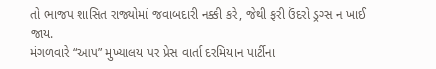તો ભાજપ શાસિત રાજ્યોમાં જવાબદારી નક્કી કરે, જેથી ફરી ઉંદરો ડ્રગ્સ ન ખાઈ જાય.
મંગળવારે “આપ” મુખ્યાલય પર પ્રેસ વાર્તા દરમિયાન પાર્ટીના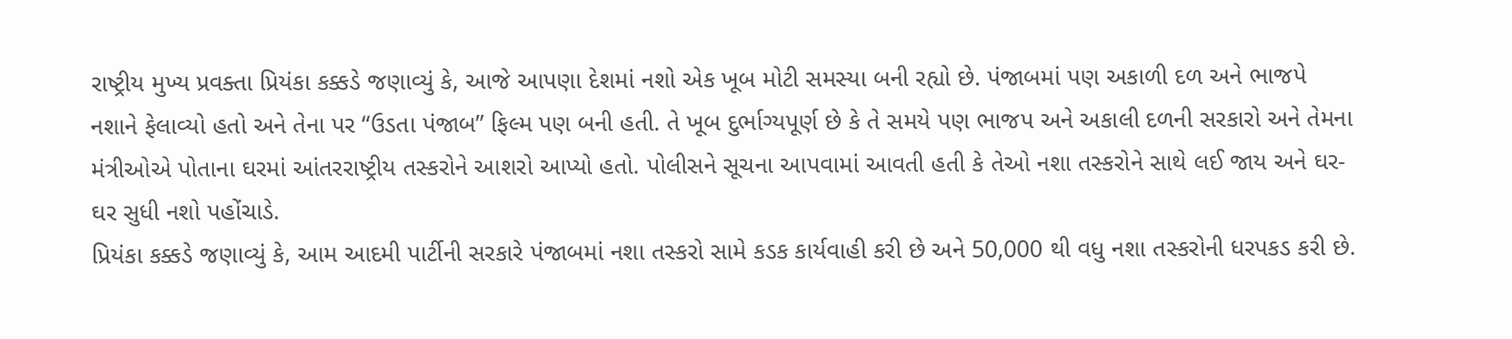રાષ્ટ્રીય મુખ્ય પ્રવક્તા પ્રિયંકા કક્કડે જણાવ્યું કે, આજે આપણા દેશમાં નશો એક ખૂબ મોટી સમસ્યા બની રહ્યો છે. પંજાબમાં પણ અકાળી દળ અને ભાજપે નશાને ફેલાવ્યો હતો અને તેના પર “ઉડતા પંજાબ” ફિલ્મ પણ બની હતી. તે ખૂબ દુર્ભાગ્યપૂર્ણ છે કે તે સમયે પણ ભાજપ અને અકાલી દળની સરકારો અને તેમના મંત્રીઓએ પોતાના ઘરમાં આંતરરાષ્ટ્રીય તસ્કરોને આશરો આપ્યો હતો. પોલીસને સૂચના આપવામાં આવતી હતી કે તેઓ નશા તસ્કરોને સાથે લઈ જાય અને ઘર-ઘર સુધી નશો પહોંચાડે.
પ્રિયંકા કક્કડે જણાવ્યું કે, આમ આદમી પાર્ટીની સરકારે પંજાબમાં નશા તસ્કરો સામે કડક કાર્યવાહી કરી છે અને 50,000 થી વધુ નશા તસ્કરોની ધરપકડ કરી છે.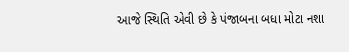આજે સ્થિતિ એવી છે કે પંજાબના બધા મોટા નશા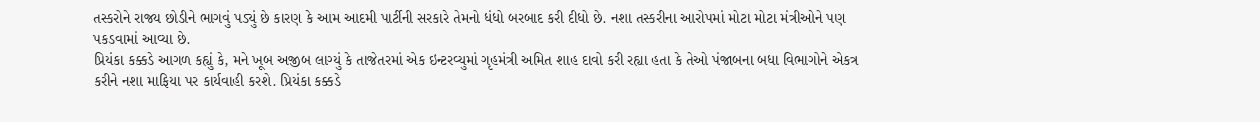તસ્કરોને રાજ્ય છોડીને ભાગવું પડ્યું છે કારણ કે આમ આદમી પાર્ટીની સરકારે તેમનો ધંધો બરબાદ કરી દીધો છે. નશા તસ્કરીના આરોપમાં મોટા મોટા મંત્રીઓને પણ પકડવામાં આવ્યા છે.
પ્રિયંકા કક્કડે આગળ કહ્યું કે, મને ખૂબ અજીબ લાગ્યું કે તાજેતરમાં એક ઇન્ટરવ્યુમાં ગૃહમંત્રી અમિત શાહ દાવો કરી રહ્યા હતા કે તેઓ પંજાબના બધા વિભાગોને એકત્ર કરીને નશા માફિયા પર કાર્યવાહી કરશે. પ્રિયંકા કક્કડે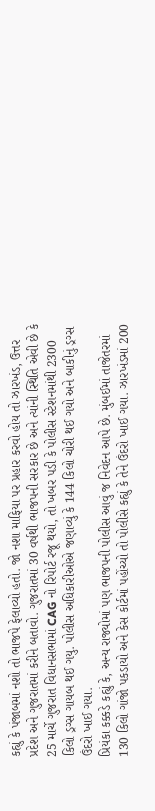કહ્યું કે પંજાબમાં નશો તો ભાજપે ફેલાવ્યો હતો. જો નશા માફિયા પર પ્રહાર કરવો હોય તો ઝારખંડ, ઉત્તર પ્રદેશ અને ગુજરાતમાં કરીને બતાવો. ગુજરાતમાં 30 વર્ષથી ભાજપની સરકાર છે અને ત્યાંની સ્થિતિ એવી છે કે 25 માર્ચે ગુજરાત વિધાનસભામાં CAG નો રિપોર્ટ રજૂ થયો, તો ખબર પડી કે પોલીસ સ્ટેશનમાંથી 2300 કિલો ડ્રગ્સ ગાયબ થઈ ગયુ. પોલીસ અધિકારીઓએ જણાવ્યું કે 144 કિલો ચોરી થઈ ગયો અને બાકીનું ડ્રગ્સ ઉંદરો ખાઈ ગયા.
પ્રિયંકા કક્કડે કહ્યું કે, અન્ય રાજ્યોમાં પણ ભાજપની પોલીસ આવું જ નિવેદન આપે છે. મુંબઈમાં તાજેતરમાં 130 કિલો ગાંજો પકડાયો અને કેસ કોર્ટમાં પહોંચ્યો તો પોલીસે કહ્યું કે તેને ઉંદરો ખાઈ ગયા. ઝારખંડમાં 200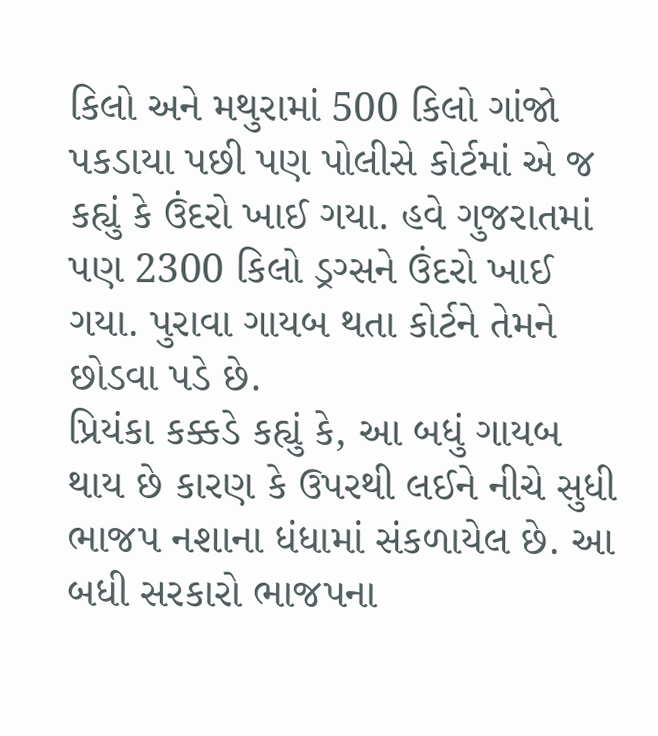કિલો અને મથુરામાં 500 કિલો ગાંજો પકડાયા પછી પણ પોલીસે કોર્ટમાં એ જ કહ્યું કે ઉંદરો ખાઈ ગયા. હવે ગુજરાતમાં પણ 2300 કિલો ડ્રગ્સને ઉંદરો ખાઈ ગયા. પુરાવા ગાયબ થતા કોર્ટને તેમને છોડવા પડે છે.
પ્રિયંકા કક્કડે કહ્યું કે, આ બધું ગાયબ થાય છે કારણ કે ઉપરથી લઈને નીચે સુધી ભાજપ નશાના ધંધામાં સંકળાયેલ છે. આ બધી સરકારો ભાજપના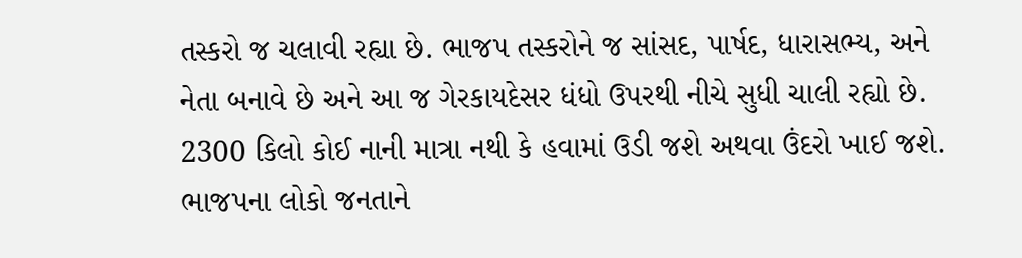તસ્કરો જ ચલાવી રહ્યા છે. ભાજપ તસ્કરોને જ સાંસદ, પાર્ષદ, ધારાસભ્ય, અને નેતા બનાવે છે અને આ જ ગેરકાયદેસર ધંધો ઉપરથી નીચે સુધી ચાલી રહ્યો છે. 2300 કિલો કોઈ નાની માત્રા નથી કે હવામાં ઉડી જશે અથવા ઉંદરો ખાઈ જશે. ભાજપના લોકો જનતાને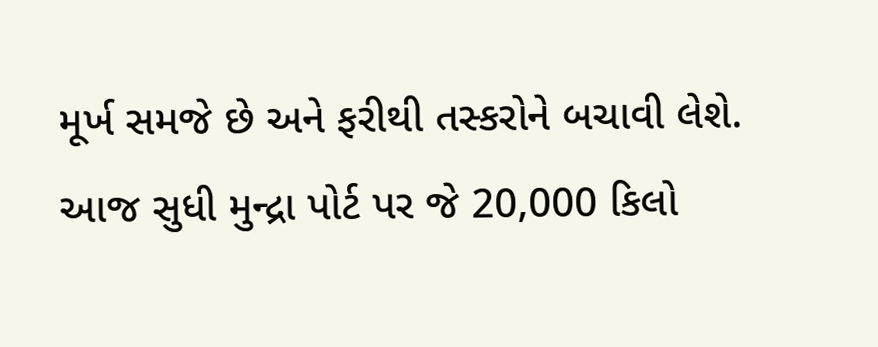મૂર્ખ સમજે છે અને ફરીથી તસ્કરોને બચાવી લેશે. આજ સુધી મુન્દ્રા પોર્ટ પર જે 20,000 કિલો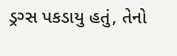ડ્રગ્સ પકડાયુ હતું, તેનો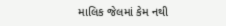માલિક જેલમાં કેમ નથી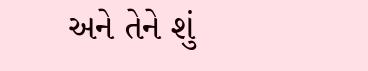અને તેને શું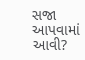સજા આપવામાં આવી?